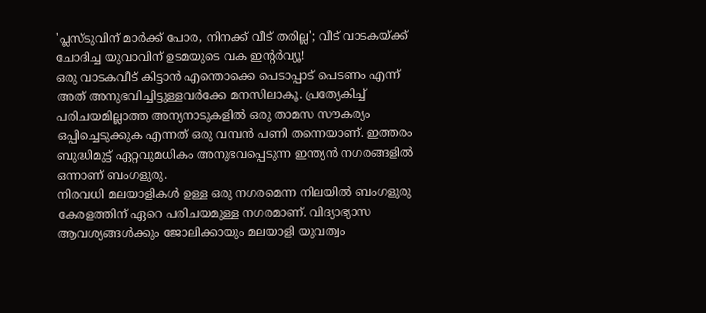'പ്ലസ്ടുവിന് മാർക്ക് പോര, നിനക്ക് വീട് തരില്ല'; വീട് വാടകയ്ക്ക് ചോദിച്ച യുവാവിന് ഉടമയുടെ വക ഇന്റർവ്യൂ!
ഒരു വാടകവീട് കിട്ടാൻ എന്തൊക്കെ പെടാപ്പാട് പെടണം എന്ന് അത് അനുഭവിച്ചിട്ടുള്ളവർക്കേ മനസിലാകൂ. പ്രത്യേകിച്ച് പരിചയമില്ലാത്ത അന്യനാടുകളിൽ ഒരു താമസ സൗകര്യം ഒപ്പിച്ചെടുക്കുക എന്നത് ഒരു വമ്പൻ പണി തന്നെയാണ്. ഇത്തരം ബുദ്ധിമുട്ട് ഏറ്റവുമധികം അനുഭവപ്പെടുന്ന ഇന്ത്യൻ നഗരങ്ങളിൽ ഒന്നാണ് ബംഗളുരു.
നിരവധി മലയാളികൾ ഉള്ള ഒരു നഗരമെന്ന നിലയിൽ ബംഗളുരു കേരളത്തിന് ഏറെ പരിചയമുള്ള നഗരമാണ്. വിദ്യാഭ്യാസ ആവശ്യങ്ങൾക്കും ജോലിക്കായും മലയാളി യുവത്വം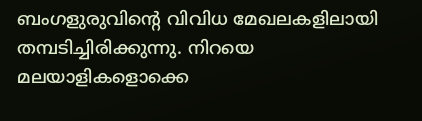ബംഗളുരുവിന്റെ വിവിധ മേഖലകളിലായി തമ്പടിച്ചിരിക്കുന്നു. നിറയെ മലയാളികളൊക്കെ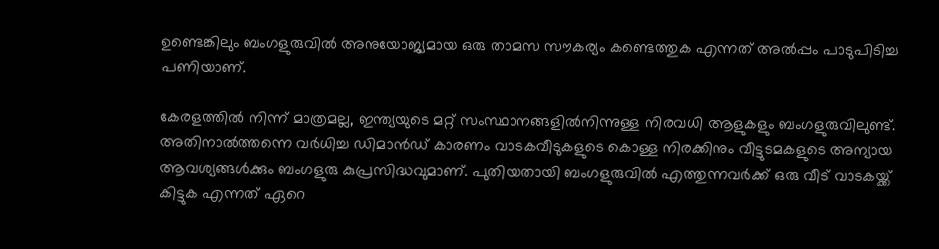ഉണ്ടെങ്കിലും ബംഗളുരുവിൽ അനുയോജ്യമായ ഒരു താമസ സൗകര്യം കണ്ടെത്തുക എന്നത് അൽപ്പം പാടുപിടിച്ച പണിയാണ്.

കേരളത്തിൽ നിന്ന് മാത്രമല്ല, ഇന്ത്യയുടെ മറ്റ് സംസ്ഥാനങ്ങളിൽനിന്നുള്ള നിരവധി ആളുകളും ബംഗളുരുവിലുണ്ട്. അതിനാൽത്തന്നെ വർധിച്ച ഡിമാൻഡ് കാരണം വാടകവീടുകളുടെ കൊള്ള നിരക്കിനും വീട്ടുടമകളുടെ അന്യായ ആവശ്യങ്ങൾക്കും ബംഗളുരു കുപ്രസിദ്ധവുമാണ്. പുതിയതായി ബംഗളുരുവിൽ എത്തുന്നവർക്ക് ഒരു വീട് വാടകയ്ക്ക് കിട്ടുക എന്നത് ഏറെ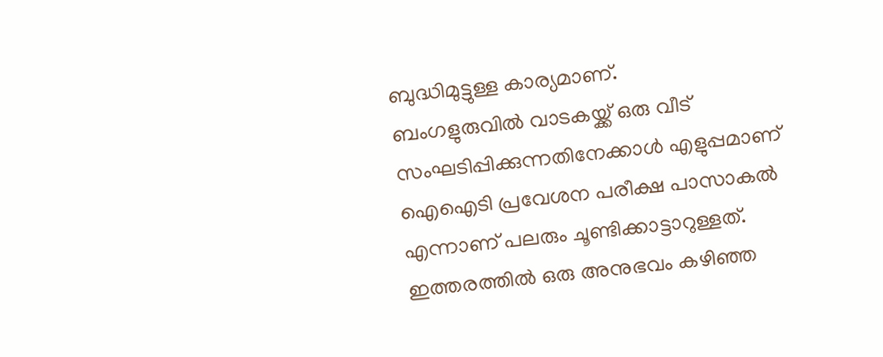ബുദ്ധിമുട്ടുള്ള കാര്യമാണ്.
ബംഗളുരുവിൽ വാടകയ്ക്ക് ഒരു വീട് സംഘടിപ്പിക്കുന്നതിനേക്കാൾ എളുപ്പമാണ് ഐഐടി പ്രവേശന പരീക്ഷ പാസാകൽ എന്നാണ് പലരും ചൂണ്ടിക്കാട്ടാറുള്ളത്. ഇത്തരത്തിൽ ഒരു അനുഭവം കഴിഞ്ഞ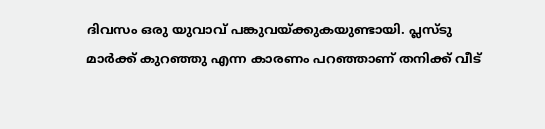ദിവസം ഒരു യുവാവ് പങ്കുവയ്ക്കുകയുണ്ടായി. പ്ലസ്ടു മാർക്ക് കുറഞ്ഞു എന്ന കാരണം പറഞ്ഞാണ് തനിക്ക് വീട്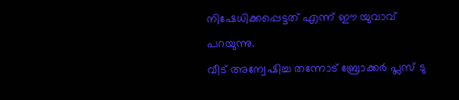നിഷേധിക്കപ്പെട്ടത് എന്ന് ഈ യുവാവ് പറയുന്നു.
വീട് അന്വേഷിച്ച തന്നോട് ബ്രോക്കർ പ്ലസ് ടു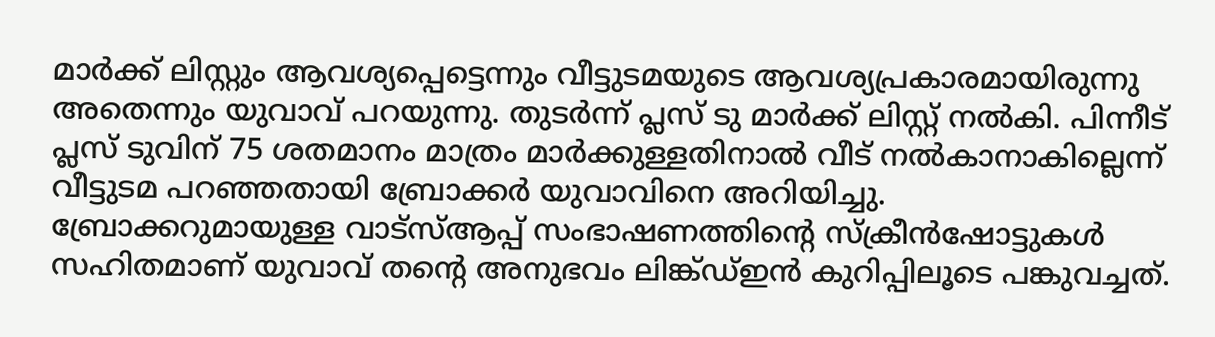മാർക്ക് ലിസ്റ്റും ആവശ്യപ്പെട്ടെന്നും വീട്ടുടമയുടെ ആവശ്യപ്രകാരമായിരുന്നു അതെന്നും യുവാവ് പറയുന്നു. തുടർന്ന് പ്ലസ് ടു മാർക്ക് ലിസ്റ്റ് നൽകി. പിന്നീട് പ്ലസ് ടുവിന് 75 ശതമാനം മാത്രം മാർക്കുള്ളതിനാൽ വീട് നൽകാനാകില്ലെന്ന് വീട്ടുടമ പറഞ്ഞതായി ബ്രോക്കർ യുവാവിനെ അറിയിച്ചു.
ബ്രോക്കറുമായുള്ള വാട്സ്ആപ്പ് സംഭാഷണത്തിന്റെ സ്ക്രീൻഷോട്ടുകൾ സഹിതമാണ് യുവാവ് തന്റെ അനുഭവം ലിങ്ക്ഡ്ഇൻ കുറിപ്പിലൂടെ പങ്കുവച്ചത്.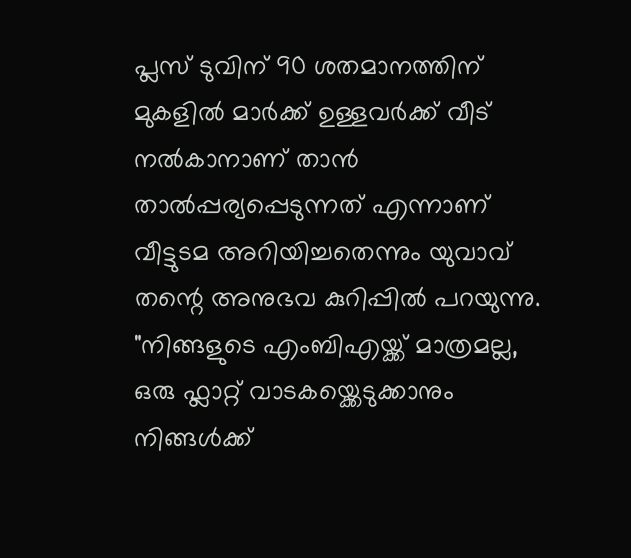പ്ലസ് ടുവിന് 90 ശതമാനത്തിന് മുകളിൽ മാർക്ക് ഉള്ളവർക്ക് വീട് നൽകാനാണ് താൻ താൽപ്പര്യപ്പെടുന്നത് എന്നാണ് വീട്ടുടമ അറിയിച്ചതെന്നും യുവാവ് തന്റെ അനുഭവ കുറിപ്പിൽ പറയുന്നു.
"നിങ്ങളുടെ എംബിഎയ്ക്ക് മാത്രമല്ല, ഒരു ഫ്ലാറ്റ് വാടകയ്ക്കെടുക്കാനും നിങ്ങൾക്ക്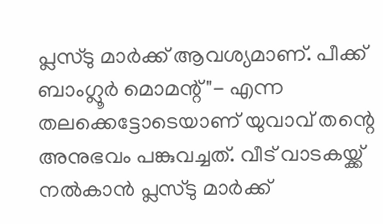പ്ലസ്ടു മാർക്ക് ആവശ്യമാണ്. പീക്ക് ബാംഗ്ലൂർ മൊമന്റ്"- എന്ന തലക്കെട്ടോടെയാണ് യുവാവ് തന്റെ അനുഭവം പങ്കുവച്ചത്. വീട് വാടകയ്ക്ക് നൽകാൻ പ്ലസ്ടു മാർക്ക്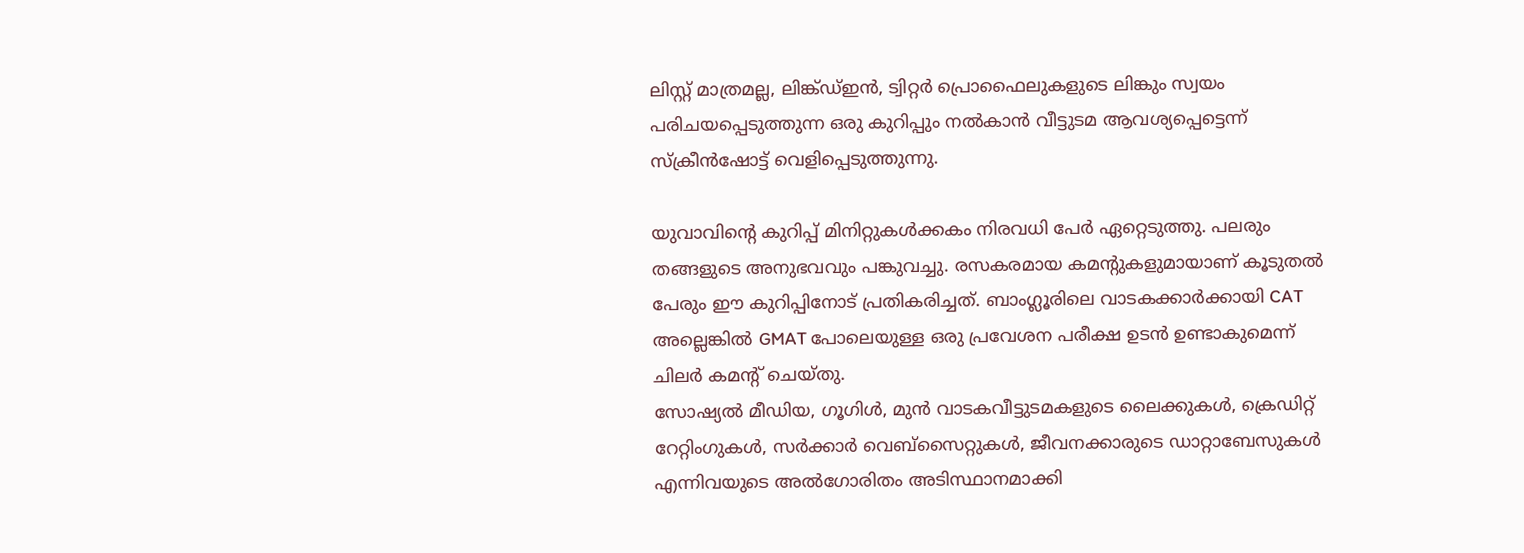ലിസ്റ്റ് മാത്രമല്ല, ലിങ്ക്ഡ്ഇൻ, ട്വിറ്റർ പ്രൊഫൈലുകളുടെ ലിങ്കും സ്വയം പരിചയപ്പെടുത്തുന്ന ഒരു കുറിപ്പും നൽകാൻ വീട്ടുടമ ആവശ്യപ്പെട്ടെന്ന് സ്ക്രീൻഷോട്ട് വെളിപ്പെടുത്തുന്നു.

യുവാവിന്റെ കുറിപ്പ് മിനിറ്റുകൾക്കകം നിരവധി പേർ ഏറ്റെടുത്തു. പലരും തങ്ങളുടെ അനുഭവവും പങ്കുവച്ചു. രസകരമായ കമന്റുകളുമായാണ് കൂടുതൽ പേരും ഈ കുറിപ്പിനോട് പ്രതികരിച്ചത്. ബാംഗ്ലൂരിലെ വാടകക്കാർക്കായി CAT അല്ലെങ്കിൽ GMAT പോലെയുള്ള ഒരു പ്രവേശന പരീക്ഷ ഉടൻ ഉണ്ടാകുമെന്ന് ചിലർ കമന്റ് ചെയ്തു.
സോഷ്യൽ മീഡിയ, ഗൂഗിൾ, മുൻ വാടകവീട്ടുടമകളുടെ ലൈക്കുകൾ, ക്രെഡിറ്റ് റേറ്റിംഗുകൾ, സർക്കാർ വെബ്സൈറ്റുകൾ, ജീവനക്കാരുടെ ഡാറ്റാബേസുകൾ എന്നിവയുടെ അൽഗോരിതം അടിസ്ഥാനമാക്കി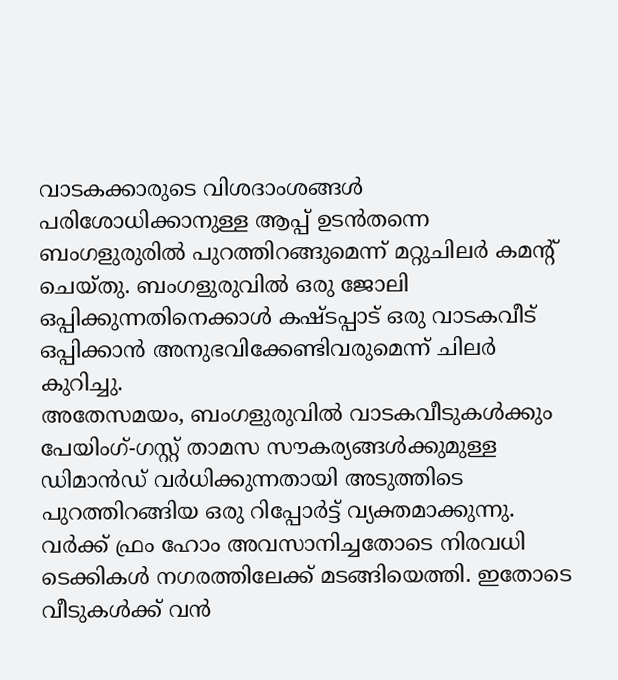വാടകക്കാരുടെ വിശദാംശങ്ങൾ പരിശോധിക്കാനുള്ള ആപ്പ് ഉടൻതന്നെ ബംഗളുരുരിൽ പുറത്തിറങ്ങുമെന്ന് മറ്റുചിലർ കമന്റ് ചെയ്തു. ബംഗളുരുവിൽ ഒരു ജോലി ഒപ്പിക്കുന്നതിനെക്കാൾ കഷ്ടപ്പാട് ഒരു വാടകവീട് ഒപ്പിക്കാൻ അനുഭവിക്കേണ്ടിവരുമെന്ന് ചിലർ കുറിച്ചു.
അതേസമയം, ബംഗളുരുവിൽ വാടകവീടുകൾക്കും പേയിംഗ്-ഗസ്റ്റ് താമസ സൗകര്യങ്ങൾക്കുമുള്ള ഡിമാൻഡ് വർധിക്കുന്നതായി അടുത്തിടെ പുറത്തിറങ്ങിയ ഒരു റിപ്പോർട്ട് വ്യക്തമാക്കുന്നു. വർക്ക് ഫ്രം ഹോം അവസാനിച്ചതോടെ നിരവധി ടെക്കികൾ നഗരത്തിലേക്ക് മടങ്ങിയെത്തി. ഇതോടെ വീടുകൾക്ക് വൻ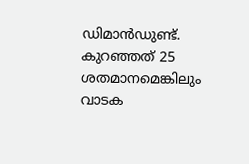ഡിമാൻഡുണ്ട്. കുറഞ്ഞത് 25 ശതമാനമെങ്കിലും വാടക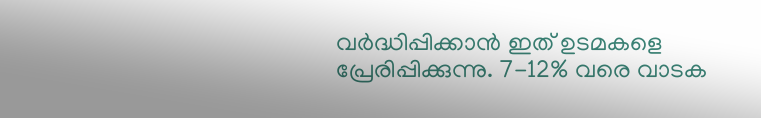വർദ്ധിപ്പിക്കാൻ ഇത് ഉടമകളെ പ്രേരിപ്പിക്കുന്നു. 7-12% വരെ വാടക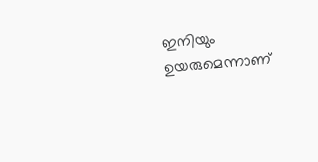ഇനിയും ഉയരുമെന്നാണ്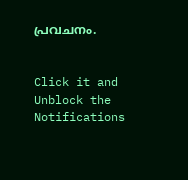പ്രവചനം.


Click it and Unblock the Notifications